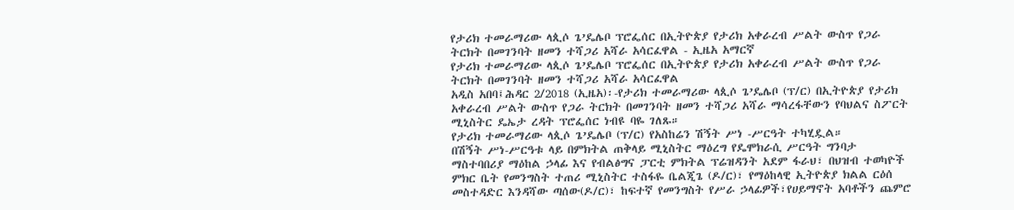የታሪክ ተመራማሪው ላጲሶ ጌ’ዴሌቦ ፕሮፌሰር በኢትዮጵያ የታሪክ አቀራረብ ሥልት ውስጥ የጋራ ትርክት በመገንባት ዘመን ተሻጋሪ አሻራ አሳርፈዋል - ኢዜአ አማርኛ
የታሪክ ተመራማሪው ላጲሶ ጌ’ዴሌቦ ፕሮፌሰር በኢትዮጵያ የታሪክ አቀራረብ ሥልት ውስጥ የጋራ ትርክት በመገንባት ዘመን ተሻጋሪ አሻራ አሳርፈዋል
አዲስ አበባ፤ሕዳር 2/2018 (ኢዜአ)፡-የታሪክ ተመራማሪው ላጲሶ ጌ’ዴሌቦ (ፕ/ር) በኢትዮጵያ የታሪክ አቀራረብ ሥልት ውስጥ የጋራ ትርክት በመገንባት ዘመን ተሻጋሪ አሻራ ማሳረፋቸውን የባህልና ስፖርት ሚኒስትር ዴኤታ ረዳት ፕሮፌሰር ነብዩ ባዬ ገለጹ።
የታሪክ ተመራማሪው ላጲሶ ጌ’ዴሌቦ (ፕ/ር) የአስከሬን ሽኝት ሥነ -ሥርዓት ተካሂዷል።
በሽኝት ሥነ-ሥርዓቱ ላይ በምክትል ጠቅላይ ሚኒስትር ማዕረግ የዴሞክራሲ ሥርዓት ግንባታ ማስተባበሪያ ማዕከል ኃላፊ እና የብልፅግና ፓርቲ ምክትል ፕሬዝዳንት አደም ፋራህ፣ በህዝብ ተወካዮች ምክር ቤት የመንግስት ተጠሪ ሚኒስትር ተስፋዬ ቤልጂጌ (ዶ/ር)፣ የማዕከላዊ ኢትዮጵያ ክልል ርዕሰ መስተዳድር እንዳሻው ጣሰው(ዶ/ር)፣ ከፍተኛ የመንግስት የሥራ ኃላፊዎች፣የሀይማኖት አባቶችን ጨምሮ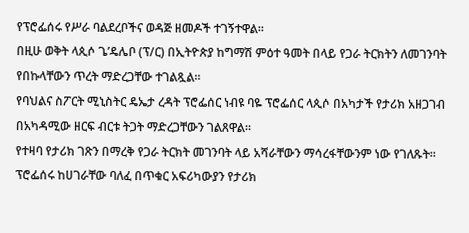የፕሮፌሰሩ የሥራ ባልደረቦችና ወዳጅ ዘመዶች ተገኝተዋል።
በዚሁ ወቅት ላጲሶ ጌ’ዴሌቦ (ፕ/ር) በኢትዮጵያ ከግማሽ ምዕተ ዓመት በላይ የጋራ ትርክትን ለመገንባት የበኩላቸውን ጥረት ማድረጋቸው ተገልጿል።
የባህልና ስፖርት ሚኒስትር ዴኤታ ረዳት ፕሮፌሰር ነብዩ ባዬ ፕሮፌሰር ላጲሶ በአካታች የታሪክ አዘጋገብ በአካዳሚው ዘርፍ ብርቱ ትጋት ማድረጋቸውን ገልጸዋል።
የተዛባ የታሪክ ገጽን በማረቅ የጋራ ትርክት መገንባት ላይ አሻራቸውን ማሳረፋቸውንም ነው የገለጹት።
ፕሮፌሰሩ ከሀገራቸው ባለፈ በጥቁር አፍሪካውያን የታሪክ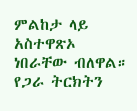ምልከታ ላይ አስተዋጽኦ ነበራቸው ብለዋል።
የጋራ ትርክትን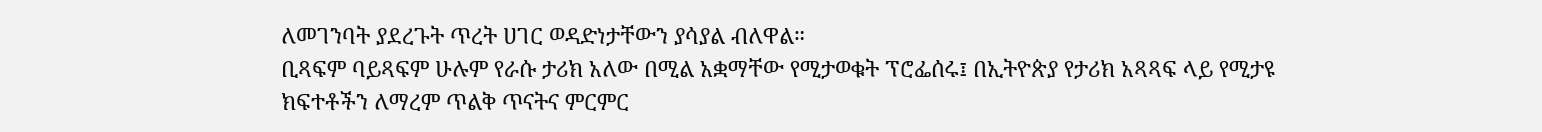ለመገንባት ያደረጉት ጥረት ሀገር ወዳድነታቸውን ያሳያል ብለዋል።
ቢጻፍም ባይጻፍም ሁሉም የራሱ ታሪክ አለው በሚል አቋማቸው የሚታወቁት ፕሮፌሰሩ፤ በኢትዮጵያ የታሪክ አጻጻፍ ላይ የሚታዩ ክፍተቶችን ለማረም ጥልቅ ጥናትና ምርምር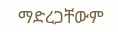ማድረጋቸውም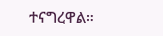ተናግረዋል።